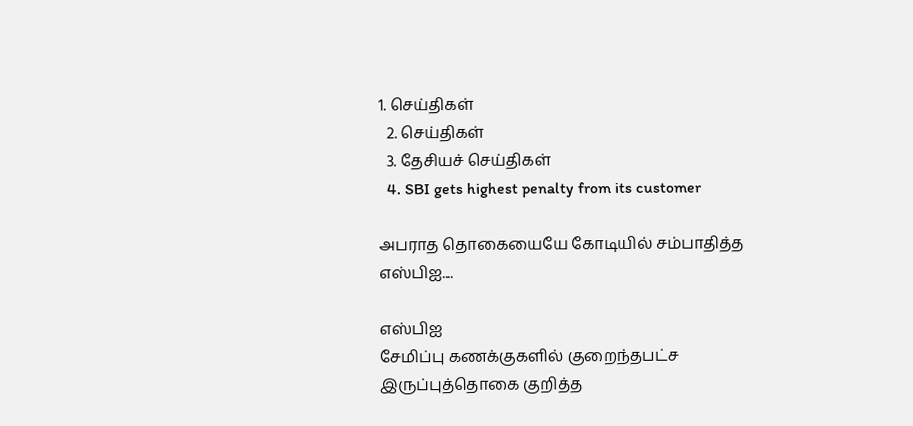1. செய்திகள்
  2. செய்திகள்
  3. தேசியச் செய்திகள்
  4. SBI gets highest penalty from its customer

அபராத தொகையையே கோடியில் சம்பாதித்த எஸ்பிஐ....

எஸ்பிஐ
சேமிப்பு கணக்குகளில் குறைந்தபட்ச இருப்புத்தொகை குறித்த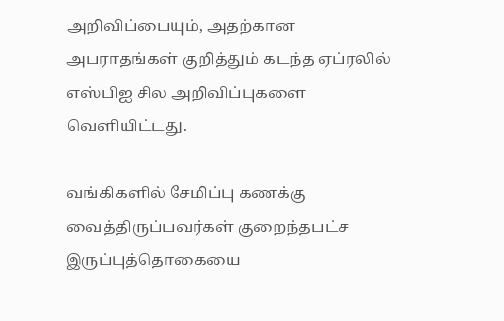அறிவிப்பையும், அதற்கான அபராதங்கள் குறித்தும் கடந்த ஏப்ரலில் எஸ்பிஐ சில அறிவிப்புகளை வெளியிட்டது.

வங்கிகளில் சேமிப்பு கணக்கு வைத்திருப்பவர்கள் குறைந்தபட்ச இருப்புத்தொகையை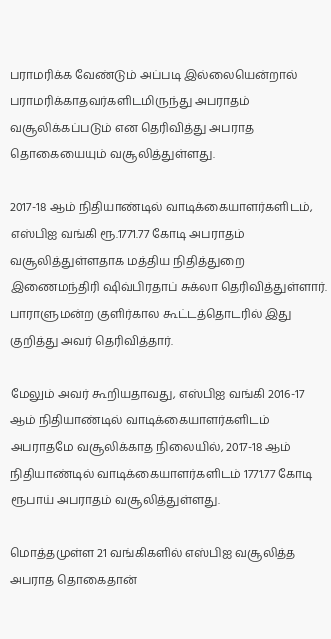பராமரிக்க வேண்டும் அப்படி இல்லையென்றால்  பராமரிக்காதவர்களிடமிருந்து அபராதம் வசூலிக்கப்படும் என தெரிவித்து அபராத தொகையையும் வசூலித்துள்ளது.

2017-18 ஆம் நிதியாண்டில் வாடிக்கையாளர்களிடம், எஸ்பிஐ வங்கி ரூ.1771.77 கோடி அபராதம் வசூலித்துள்ளதாக மத்திய நிதித்துறை இணைமந்திரி ஷிவ்பிரதாப் சுக்லா தெரிவித்துள்ளார். பாராளுமன்ற குளிர்கால கூட்டத்தொடரில் இது குறித்து அவர் தெரிவித்தார்.

மேலும் அவர் கூறியதாவது, எஸ்பிஐ வங்கி 2016-17 ஆம் நிதியாண்டில் வாடிக்கையாளர்களிடம் அபராதமே வசூலிக்காத நிலையில், 2017-18 ஆம் நிதியாண்டில் வாடிக்கையாளர்களிடம் 1771.77 கோடி ரூபாய் அபராதம் வசூலித்துள்ளது.

மொத்தமுள்ள 21 வங்கிகளில் எஸ்பிஐ வசூலித்த அபராத தொகைதான்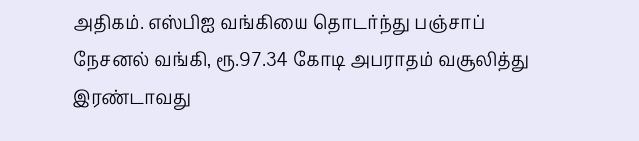அதிகம். எஸ்பிஐ வங்கியை தொடர்ந்து பஞ்சாப் நேசனல் வங்கி, ரூ.97.34 கோடி அபராதம் வசூலித்து இரண்டாவது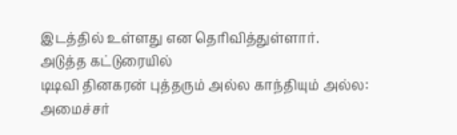இடத்தில் உள்ளது என தெரிவித்துள்ளார்.
அடுத்த கட்டுரையில்
டிடிவி தினகரன் புத்தரும் அல்ல காந்தியும் அல்ல: அமைச்சர்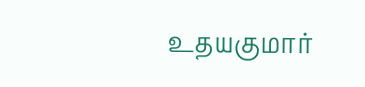உதயகுமார்